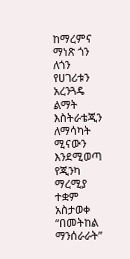ከማረምና ማነጽ ጎን ለጎን የሀገሪቱን አረንጓዴ ልማት እስትራቴጂን ለማሳካት ሚናውን እንደሚወጣ የጂንካ ማረሚያ ተቋም አስታወቀ
“በመትከል ማንሰራራት”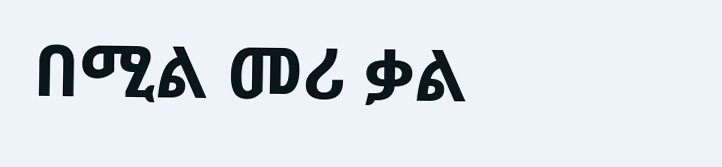በሚል መሪ ቃል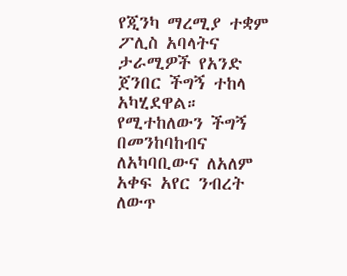የጂንካ ማረሚያ ተቋም ፖሊስ አባላትና ታራሚዎች የአንድ ጀንበር ችግኝ ተከላ አካሂደዋል።
የሚተከለውን ችግኝ በመንከባከብና ለአካባቢውና ለአለም አቀፍ አየር ንብረት ለውጥ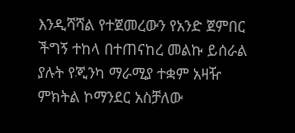እንዲሻሻል የተጀመረውን የአንድ ጀምበር ችግኝ ተከላ በተጠናከረ መልኩ ይሰራል ያሉት የጂንካ ማራሚያ ተቋም አዛዥ ምክትል ኮማንደር አስቻለው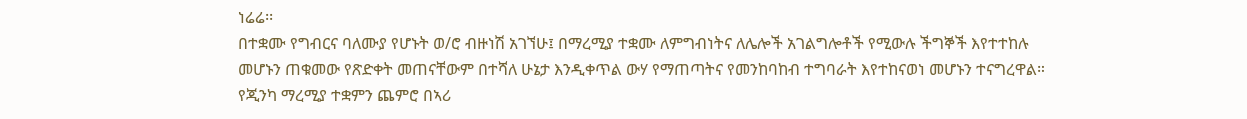ነሬሬ፡፡
በተቋሙ የግብርና ባለሙያ የሆኑት ወ/ሮ ብዙነሽ አገኘሁ፤ በማረሚያ ተቋሙ ለምግብነትና ለሌሎች አገልግሎቶች የሚውሉ ችግኞች እየተተከሉ መሆኑን ጠቁመው የጽድቀት መጠናቸውም በተሻለ ሁኔታ እንዲቀጥል ውሃ የማጠጣትና የመንከባከብ ተግባራት እየተከናወነ መሆኑን ተናግረዋል።
የጂንካ ማረሚያ ተቋምን ጨምሮ በኣሪ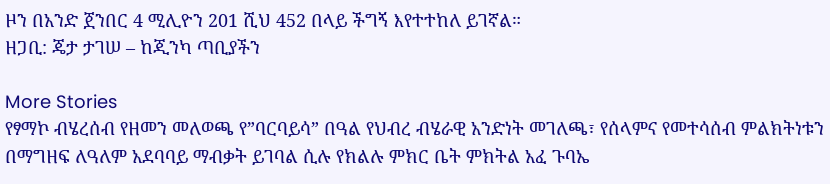ዞን በአንድ ጀንበር 4 ሚሊዮን 201 ሺህ 452 በላይ ችግኝ እየተተከለ ይገኛል።
ዘጋቢ: ጄታ ታገሠ – ከጂንካ ጣቢያችን

More Stories
የፃማኮ ብሄረሰብ የዘመን መለወጫ የ”ባርባይሳ” በዓል የህብረ ብሄራዊ አንድነት መገለጫ፣ የሰላምና የመተሳሰብ ምልክትነቱን በማግዘፍ ለዓለም አደባባይ ማብቃት ይገባል ሲሉ የክልሉ ምክር ቤት ምክትል አፈ ጉባኤ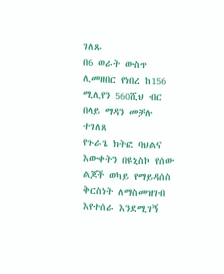ገለጹ
በ6 ወራት ውስጥ ሊመዘበር የነበረ ከ156 ሚሊየን 560ሺህ ብር በላይ ማዳን መቻሉ ተገለጸ
የጉራጌ ክትፎ ባህልና እውቀትን በዩኒስኮ የሰው ልጆች ወካይ የማይዳሰስ ቅርስነት ለማስመዝገብ እየተሰራ እንደሚገኝ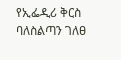የኢፌዲሪ ቅርስ ባለስልጣን ገለፀ